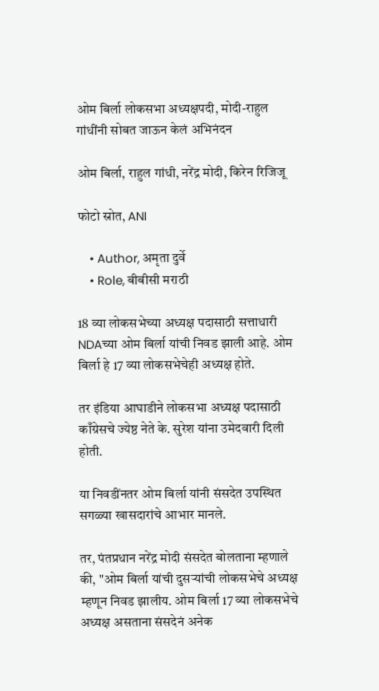ओम बिर्ला लोकसभा अध्यक्षपदी, मोदी-राहुल गांधींनी सोबत जाऊन केलं अभिनंदन

ओम बिर्ला, राहुल गांधी, नरेंद्र मोदी, किरेन रिजिजू

फोटो स्रोत, ANI

    • Author, अमृता दुर्वे
    • Role, बीबीसी मराठी

18 व्या लोकसभेच्या अध्यक्ष पदासाठी सत्ताधारी NDAच्या ओम बिर्ला यांची निवड झाली आहे. ओम बिर्ला हे 17 व्या लोकसभेचेही अध्यक्ष होते.

तर इंडिया आघाडीने लोकसभा अध्यक्ष पदासाठी काँग्रेसचे ज्येष्ठ नेते के. सुरेश यांना उमेदवारी दिली होती.

या निवडींनतर ओम बिर्ला यांनी संसदेत उपस्थित सगळ्या खासदारांचे आभार मानले.

तर, पंतप्रधान नरेंद्र मोदी संसदेत बोलताना म्हणाले की, "ओम बिर्ला यांची दुसऱ्यांची लोकसभेचे अध्यक्ष म्हणून निवड झालीय. ओम बिर्ला 17 व्या लोकसभेचे अध्यक्ष असताना संसदेनं अनेक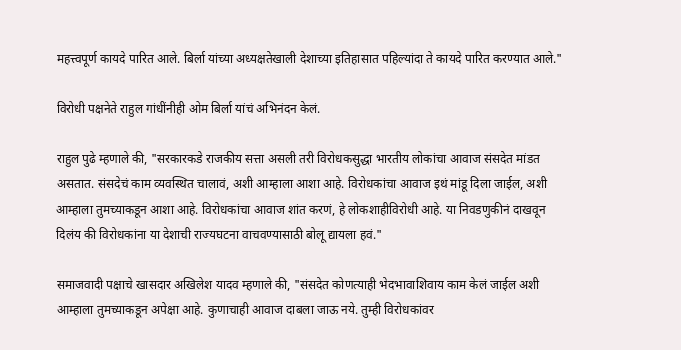महत्त्वपूर्ण कायदे पारित आले. बिर्ला यांच्या अध्यक्षतेखाली देशाच्या इतिहासात पहिल्यांदा ते कायदे पारित करण्यात आले."

विरोधी पक्षनेते राहुल गांधींनीही ओम बिर्ला यांचं अभिनंदन केलं.

राहुल पुढे म्हणाले की, "सरकारकडे राजकीय सत्ता असली तरी विरोधकसुद्धा भारतीय लोकांचा आवाज संसदेत मांडत असतात. संसदेचं काम व्यवस्थित चालावं, अशी आम्हाला आशा आहे. विरोधकांचा आवाज इथं मांडू दिला जाईल, अशी आम्हाला तुमच्याकडून आशा आहे. विरोधकांचा आवाज शांत करणं, हे लोकशाहीविरोधी आहे. या निवडणुकीनं दाखवून दिलंय की विरोधकांना या देशाची राज्यघटना वाचवण्यासाठी बोलू द्यायला हवं."

समाजवादी पक्षाचे खासदार अखिलेश यादव म्हणाले की, "संसदेत कोणत्याही भेदभावाशिवाय काम केलं जाईल अशी आम्हाला तुमच्याकडून अपेक्षा आहे. कुणाचाही आवाज दाबला जाऊ नये. तुम्ही विरोधकांवर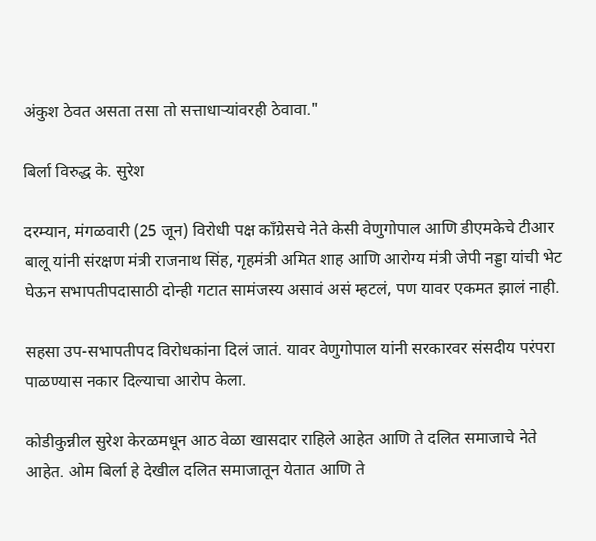अंकुश ठेवत असता तसा तो सत्ताधाऱ्यांवरही ठेवावा."

बिर्ला विरुद्ध के. सुरेश

दरम्यान, मंगळवारी (25 जून) विरोधी पक्ष काँग्रेसचे नेते केसी वेणुगोपाल आणि डीएमकेचे टीआर बालू यांनी संरक्षण मंत्री राजनाथ सिंह, गृहमंत्री अमित शाह आणि आरोग्य मंत्री जेपी नड्डा यांची भेट घेऊन सभापतीपदासाठी दोन्ही गटात सामंजस्य असावं असं म्हटलं, पण यावर एकमत झालं नाही.

सहसा उप-सभापतीपद विरोधकांना दिलं जातं. यावर वेणुगोपाल यांनी सरकारवर संसदीय परंपरा पाळण्यास नकार दिल्याचा आरोप केला.

कोडीकुन्नील सुरेश केरळमधून आठ वेळा खासदार राहिले आहेत आणि ते दलित समाजाचे नेते आहेत. ओम बिर्ला हे देखील दलित समाजातून येतात आणि ते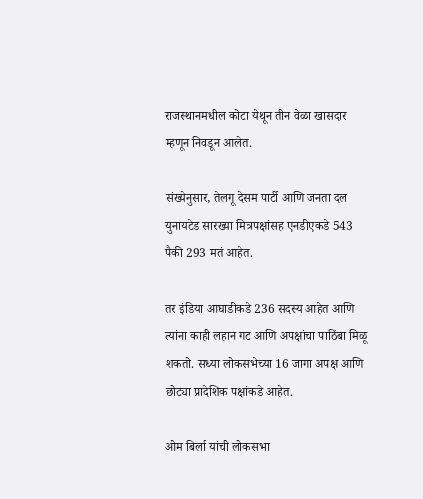राजस्थानमधील कोटा येथून तीन वेळा खासदार म्हणून निवडून आलेत.

संख्येनुसार, तेलगू देसम पार्टी आणि जनता दल युनायटेड सारख्या मित्रपक्षांसह एनडीएकडे 543 पैकी 293 मतं आहेत.

तर इंडिया आघाडीकडे 236 सदस्य आहेत आणि त्यांना काही लहान गट आणि अपक्षांचा पाठिंबा मिळू शकतो. सध्या लोकसभेच्या 16 जागा अपक्ष आणि छोट्या प्रादेशिक पक्षांकडे आहेत.

ओम बिर्ला यांची लोकसभा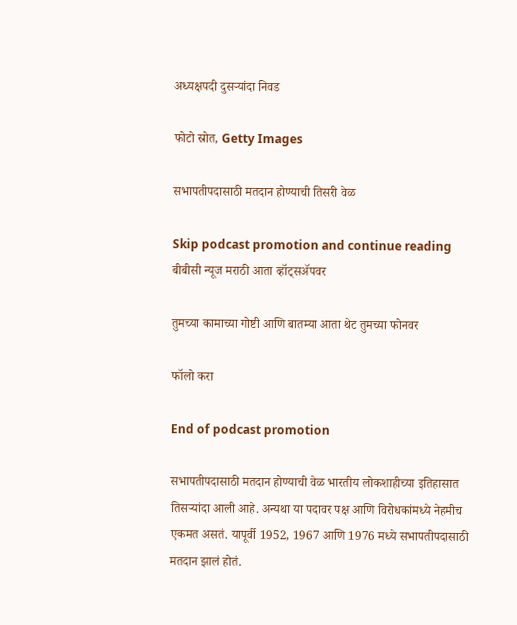अध्यक्षपदी दुसऱ्यांदा निवड

फोटो स्रोत, Getty Images

सभापतीपदासाठी मतदान होण्याची तिसरी वेळ

Skip podcast promotion and continue reading
बीबीसी न्यूज मराठी आता व्हॉट्सॲपवर

तुमच्या कामाच्या गोष्टी आणि बातम्या आता थेट तुमच्या फोनवर

फॉलो करा

End of podcast promotion

सभापतीपदासाठी मतदान होण्याची वेळ भारतीय लोकशाहीच्या इतिहासात तिसऱ्यांदा आली आहे. अन्यथा या पदावर पक्ष आणि विरोधकांमध्ये नेहमीच एकमत असतं. यापूर्वी 1952, 1967 आणि 1976 मध्ये सभापतीपदासाठी मतदान झालं होतं.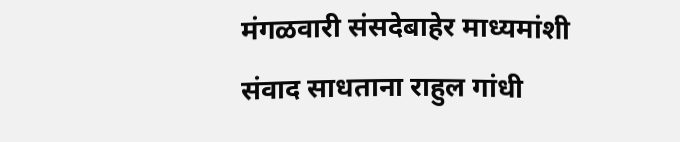मंगळवारी संसदेबाहेर माध्यमांशी संवाद साधताना राहुल गांधी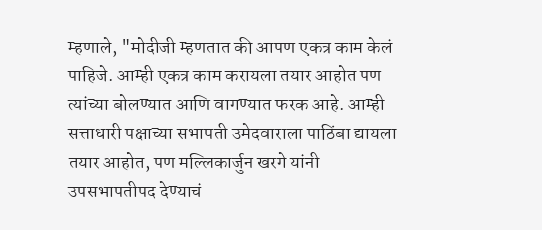म्हणाले, "मोदीजी म्हणतात की आपण एकत्र काम केलं पाहिजे. आम्ही एकत्र काम करायला तयार आहोत पण त्यांच्या बोलण्यात आणि वागण्यात फरक आहे. आम्ही सत्ताधारी पक्षाच्या सभापती उमेदवाराला पाठिंबा द्यायला तयार आहोत, पण मल्लिकार्जुन खरगे यांनी उपसभापतीपद देण्याचं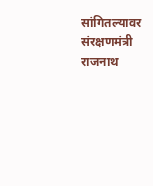सांगितल्यावर संरक्षणमंत्री राजनाथ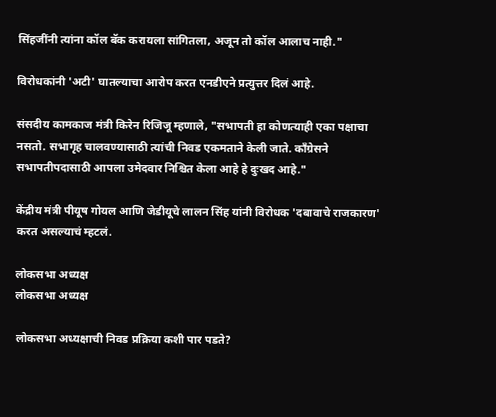सिंहजींनी त्यांना कॉल बॅक करायला सांगितला, अजून तो कॉल आलाच नाही."

विरोधकांनी 'अटी' घातल्याचा आरोप करत एनडीएने प्रत्युत्तर दिलं आहे.

संसदीय कामकाज मंत्री किरेन रिजिजू म्हणाले, "सभापती हा कोणत्याही एका पक्षाचा नसतो. सभागृह चालवण्यासाठी त्यांची निवड एकमताने केली जाते. काँग्रेसने सभापतीपदासाठी आपला उमेदवार निश्चित केला आहे हे दुःखद आहे."

केंद्रीय मंत्री पीयूष गोयल आणि जेडीयूचे लालन सिंह यांनी विरोधक 'दबावाचे राजकारण' करत असल्याचं म्हटलं.

लोकसभा अध्यक्ष
लोकसभा अध्यक्ष

लोकसभा अध्यक्षाची निवड प्रक्रिया कशी पार पडते?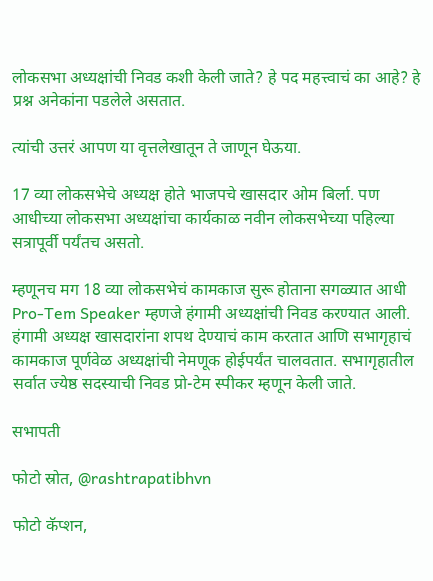लोकसभा अध्यक्षांची निवड कशी केली जाते? हे पद महत्त्वाचं का आहे? हे प्रश्न अनेकांना पडलेले असतात.

त्यांची उत्तरं आपण या वृत्तलेखातून ते जाणून घेऊया.

17 व्या लोकसभेचे अध्यक्ष होते भाजपचे खासदार ओम बिर्ला. पण आधीच्या लोकसभा अध्यक्षांचा कार्यकाळ नवीन लोकसभेच्या पहिल्या सत्रापूर्वी पर्यंतच असतो.

म्हणूनच मग 18 व्या लोकसभेचं कामकाज सुरू होताना सगळ्यात आधी Pro-Tem Speaker म्हणजे हंगामी अध्यक्षांची निवड करण्यात आली. हंगामी अध्यक्ष खासदारांना शपथ देण्याचं काम करतात आणि सभागृहाचं कामकाज पूर्णवेळ अध्यक्षांची नेमणूक होईपर्यंत चालवतात. सभागृहातील सर्वात ज्येष्ठ सदस्याची निवड प्रो-टेम स्पीकर म्हणून केली जाते.

सभापती

फोटो स्रोत, @rashtrapatibhvn

फोटो कॅप्शन,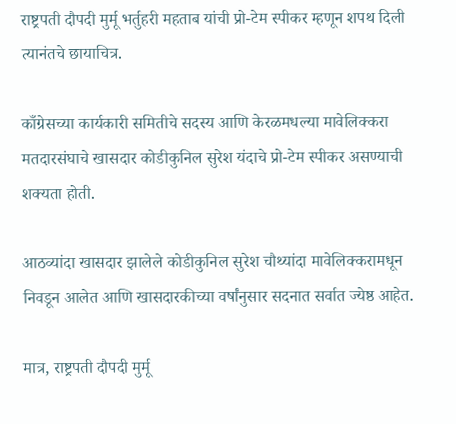राष्ट्रपती दौपदी मुर्मू भर्तुहरी महताब यांची प्रो-टेम स्पीकर म्हणून शपथ दिली त्यानंतचे छायाचित्र.

काँग्रेसच्या कार्यकारी समितीचे सदस्य आणि केरळमधल्या मावेलिक्करा मतदारसंघाचे खासदार कोडीकुनिल सुरेश यंदाचे प्रो-टेम स्पीकर असण्याची शक्यता होती.

आठव्यांदा खासदार झालेले कोडीकुनिल सुरेश चौथ्यांदा मावेलिक्करामधून निवडून आलेत आणि खासदारकीच्या वर्षांनुसार सदनात सर्वात ज्येष्ठ आहेत.

मात्र, राष्ट्रपती दौपदी मुर्मू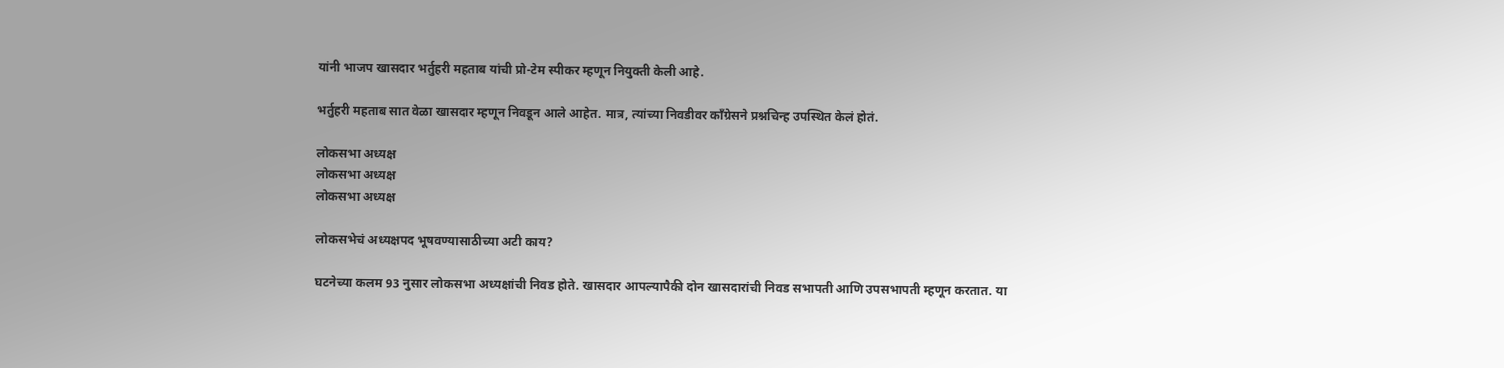यांनी भाजप खासदार भर्तुहरी महताब यांची प्रो-टेम स्पीकर म्हणून नियुक्ती केली आहे.

भर्तुहरी महताब सात वेळा खासदार म्हणून निवडून आले आहेत. मात्र, त्यांच्या निवडीवर काँग्रेसने प्रश्नचिन्ह उपस्थित केलं होतं.

लोकसभा अध्यक्ष
लोकसभा अध्यक्ष
लोकसभा अध्यक्ष

लोकसभेचं अध्यक्षपद भूषवण्यासाठीच्या अटी काय?

घटनेच्या कलम 93 नुसार लोकसभा अध्यक्षांची निवड होते. खासदार आपल्यापैकी दोन खासदारांची निवड सभापती आणि उपसभापती म्हणून करतात. या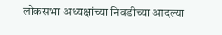लोकसभा अध्यक्षांच्या निवडीच्या आदल्या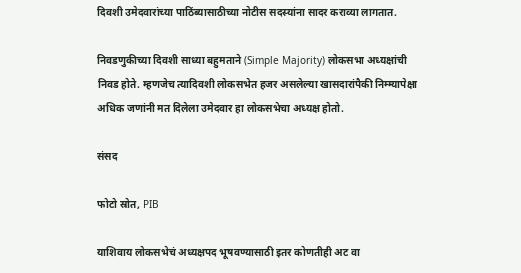दिवशी उमेदवारांच्या पाठिंब्यासाठीच्या नोटीस सदस्यांना सादर कराव्या लागतात.

निवडणुकीच्या दिवशी साध्या बहुमताने (Simple Majority) लोकसभा अध्यक्षांची निवड होते. म्हणजेच त्यादिवशी लोकसभेत हजर असलेल्या खासदारांपैकी निम्म्यापेक्षा अधिक जणांनी मत दिलेला उमेदवार हा लोकसभेचा अध्यक्ष होतो.

संसद

फोटो स्रोत, PIB

याशिवाय लोकसभेचं अध्यक्षपद भूषवण्यासाठी इतर कोणतीही अट वा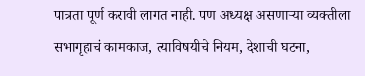पात्रता पूर्ण करावी लागत नाही. पण अध्यक्ष असणाऱ्या व्यक्तीला सभागृहाचं कामकाज, त्याविषयीचे नियम, देशाची घटना,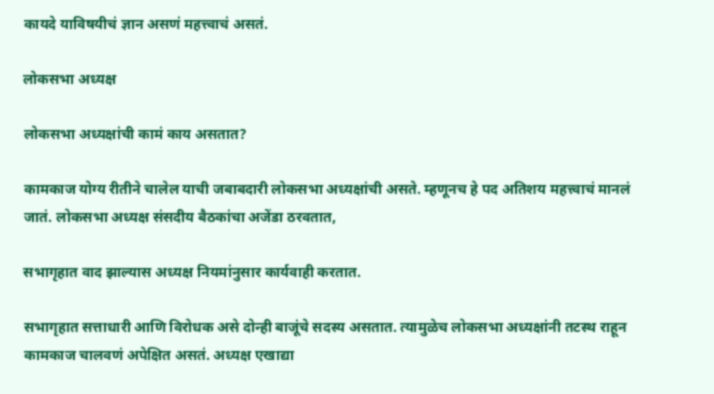कायदे याविषयीचं ज्ञान असणं महत्त्वाचं असतं.

लोकसभा अध्यक्ष

लोकसभा अध्यक्षांची कामं काय असतात?

कामकाज योग्य रीतीने चालेल याची जबाबदारी लोकसभा अध्यक्षांची असते. म्हणूनच हे पद अतिशय महत्त्वाचं मानलं जातं. लोकसभा अध्यक्ष संसदीय बैठकांचा अजेंडा ठरवतात,

सभागृहात वाद झाल्यास अध्यक्ष नियमांनुसार कार्यवाही करतात.

सभागृहात सत्ताधारी आणि विरोधक असे दोन्ही बाजूंचे सदस्य असतात. त्यामुळेच लोकसभा अध्यक्षांनी तटस्थ राहून कामकाज चालवणं अपेक्षित असतं. अध्यक्ष एखाद्या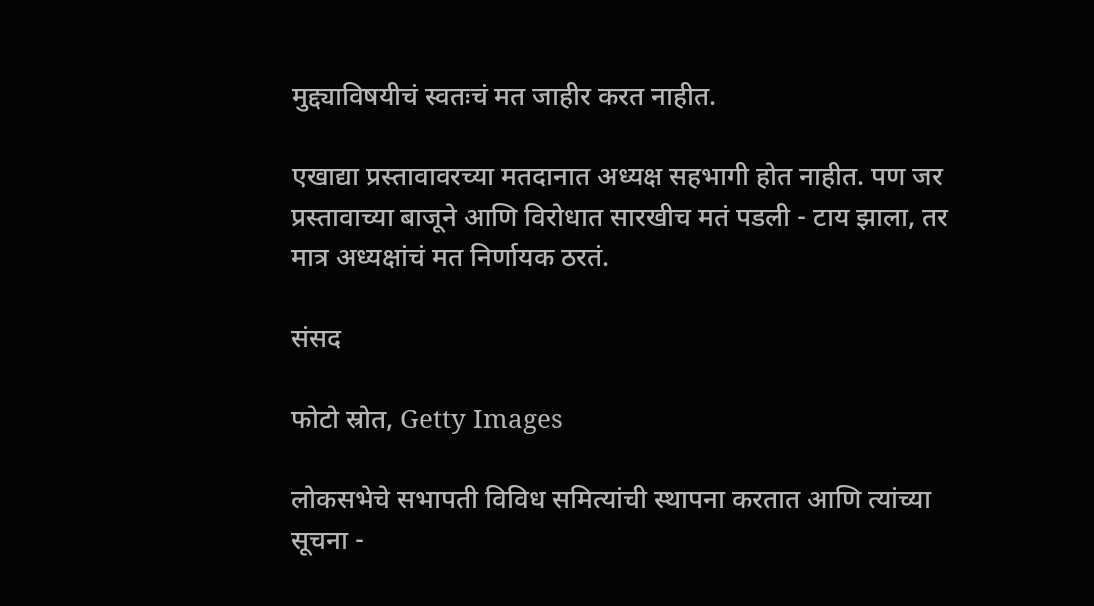मुद्द्याविषयीचं स्वतःचं मत जाहीर करत नाहीत.

एखाद्या प्रस्तावावरच्या मतदानात अध्यक्ष सहभागी होत नाहीत. पण जर प्रस्तावाच्या बाजूने आणि विरोधात सारखीच मतं पडली - टाय झाला, तर मात्र अध्यक्षांचं मत निर्णायक ठरतं.

संसद

फोटो स्रोत, Getty Images

लोकसभेचे सभापती विविध समित्यांची स्थापना करतात आणि त्यांच्या सूचना -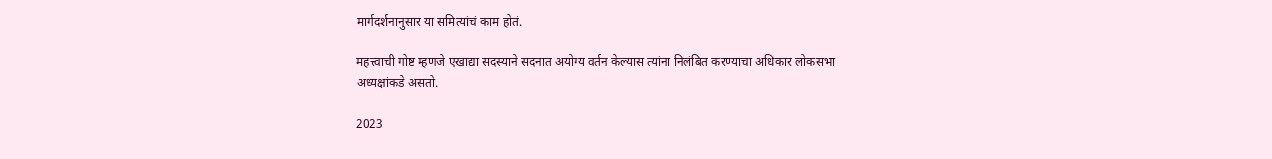मार्गदर्शनानुसार या समित्यांचं काम होतं.

महत्त्वाची गोष्ट म्हणजे एखाद्या सदस्याने सदनात अयोग्य वर्तन केल्यास त्यांना निलंबित करण्याचा अधिकार लोकसभा अध्यक्षांकडे असतो.

2023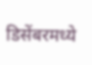डिसेंबरमध्ये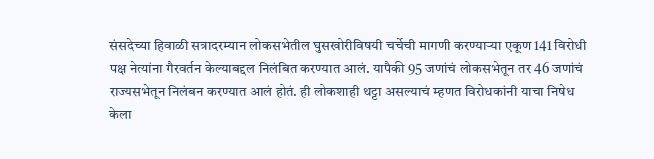संसदेच्या हिवाळी सत्रादरम्यान लोकसभेतील घुसखोरीविषयी चर्चेची मागणी करण्याऱ्या एकूण 141 विरोधी पक्ष नेत्यांना गैरवर्तन केल्याबद्दल निलंबित करण्यात आलं. यापैकी 95 जणांचं लोकसभेतून तर 46 जणांचं राज्यसभेतून निलंबन करण्यात आलं होतं. ही लोकशाही थट्टा असल्याचं म्हणत विरोधकांनी याचा निषेध केला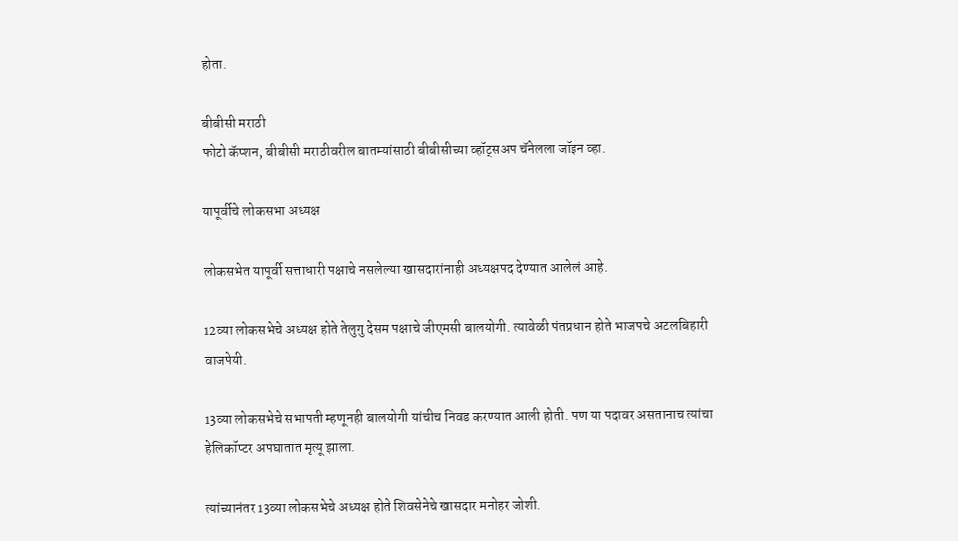होता.

बीबीसी मराठी
फोटो कॅप्शन, बीबीसी मराठीवरील बातम्यांसाठी बीबीसीच्या व्हॉट्सअप चॅनेलला जॉइन व्हा.

यापूर्वीचे लोकसभा अध्यक्ष

लोकसभेत यापूर्वी सत्ताधारी पक्षाचे नसलेल्या खासदारांनाही अध्यक्षपद देण्यात आलेलं आहे.

12व्या लोकसभेचे अध्यक्ष होते तेलुगु देसम पक्षाचे जीएमसी बालयोगी. त्यावेळी पंतप्रधान होते भाजपचे अटलबिहारी वाजपेयी.

13व्या लोकसभेचे सभापती म्हणूनही बालयोगी यांचीच निवड करण्यात आली होती. पण या पदावर असतानाच त्यांचा हेलिकॉप्टर अपघातात मृत्यू झाला.

त्यांच्यानंतर 13व्या लोकसभेचे अध्यक्ष होते शिवसेनेचे खासदार मनोहर जोशी.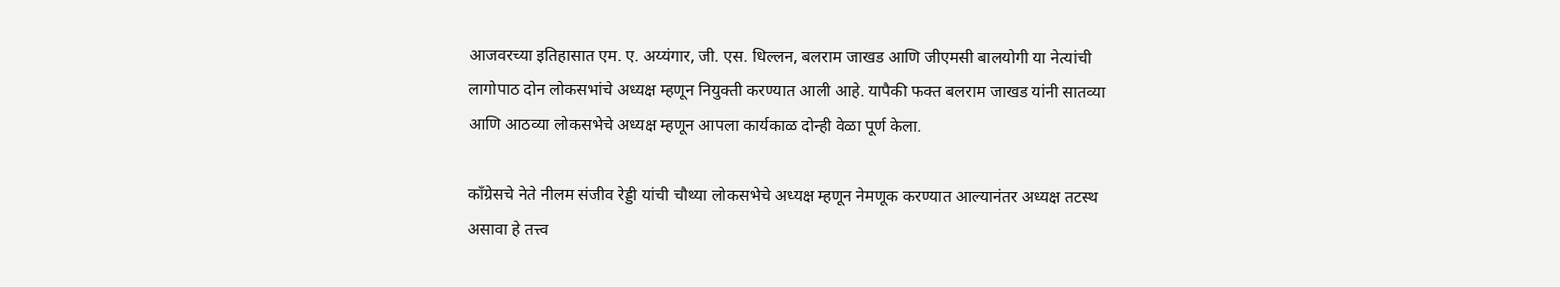आजवरच्या इतिहासात एम. ए. अय्यंगार, जी. एस. धिल्लन, बलराम जाखड आणि जीएमसी बालयोगी या नेत्यांची लागोपाठ दोन लोकसभांचे अध्यक्ष म्हणून नियुक्ती करण्यात आली आहे. यापैकी फक्त बलराम जाखड यांनी सातव्या आणि आठव्या लोकसभेचे अध्यक्ष म्हणून आपला कार्यकाळ दोन्ही वेळा पूर्ण केला.

काँग्रेसचे नेते नीलम संजीव रेड्डी यांची चौथ्या लोकसभेचे अध्यक्ष म्हणून नेमणूक करण्यात आल्यानंतर अध्यक्ष तटस्थ असावा हे तत्त्व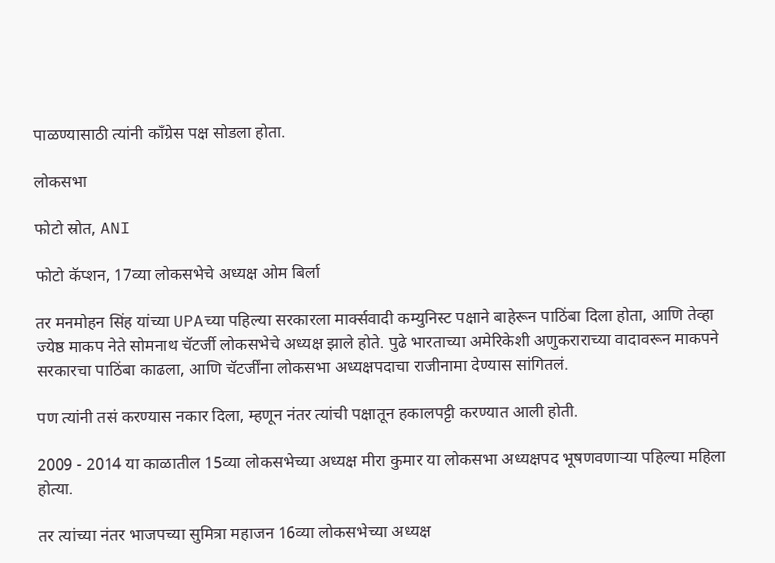पाळण्यासाठी त्यांनी काँग्रेस पक्ष सोडला होता.

लोकसभा

फोटो स्रोत, ANI

फोटो कॅप्शन, 17व्या लोकसभेचे अध्यक्ष ओम बिर्ला

तर मनमोहन सिंह यांच्या UPAच्या पहिल्या सरकारला मार्क्सवादी कम्युनिस्ट पक्षाने बाहेरून पाठिंबा दिला होता, आणि तेव्हा ज्येष्ठ माकप नेते सोमनाथ चॅटर्जी लोकसभेचे अध्यक्ष झाले होते. पुढे भारताच्या अमेरिकेशी अणुकराराच्या वादावरून माकपने सरकारचा पाठिंबा काढला, आणि चॅटर्जींना लोकसभा अध्यक्षपदाचा राजीनामा देण्यास सांगितलं.

पण त्यांनी तसं करण्यास नकार दिला, म्हणून नंतर त्यांची पक्षातून हकालपट्टी करण्यात आली होती.

2009 - 2014 या काळातील 15व्या लोकसभेच्या अध्यक्ष मीरा कुमार या लोकसभा अध्यक्षपद भूषणवणाऱ्या पहिल्या महिला होत्या.

तर त्यांच्या नंतर भाजपच्या सुमित्रा महाजन 16व्या लोकसभेच्या अध्यक्ष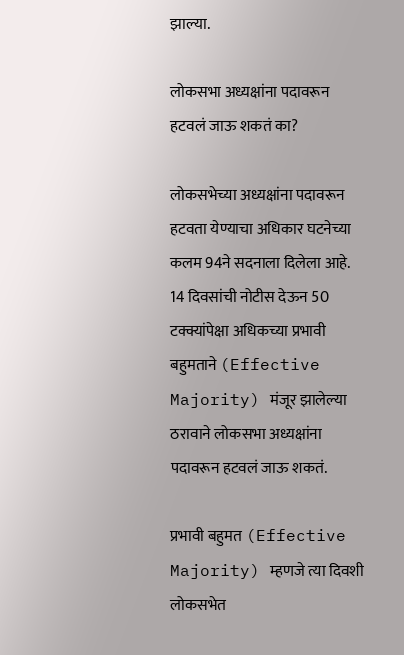झाल्या.

लोकसभा अध्यक्षांना पदावरून हटवलं जाऊ शकतं का?

लोकसभेच्या अध्यक्षांना पदावरून हटवता येण्याचा अधिकार घटनेच्या कलम 94ने सदनाला दिलेला आहे. 14 दिवसांची नोटीस देऊन 50 टक्क्यांपेक्षा अधिकच्या प्रभावी बहुमताने (Effective Majority) मंजूर झालेल्या ठरावाने लोकसभा अध्यक्षांना पदावरून हटवलं जाऊ शकतं.

प्रभावी बहुमत (Effective Majority) म्हणजे त्या दिवशी लोकसभेत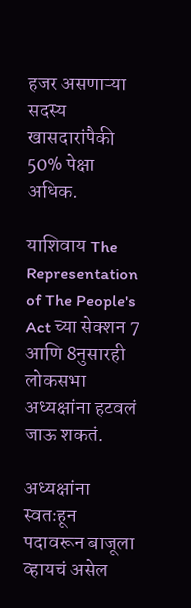हजर असणाऱ्या सदस्य खासदारांपैकी 50% पेक्षा अधिक.

याशिवाय The Representation of The People's Act च्या सेक्शन 7 आणि 8नुसारही लोकसभा अध्यक्षांना हटवलं जाऊ शकतं.

अध्यक्षांना स्वतःहून पदावरून बाजूला व्हायचं असेल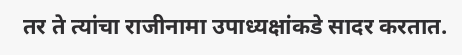तर ते त्यांचा राजीनामा उपाध्यक्षांकडे सादर करतात.